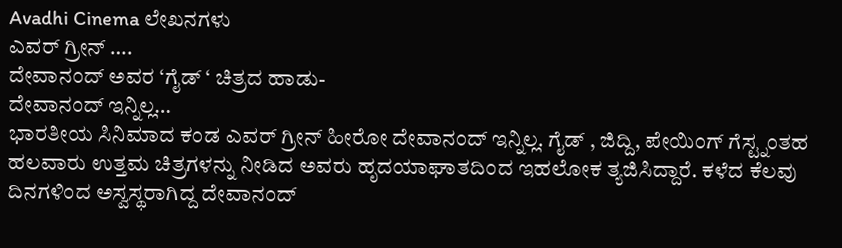Avadhi Cinema ಲೇಖನಗಳು
ಎವರ್ ಗ್ರೀನ್ ….
ದೇವಾನಂದ್ ಅವರ ‘ಗೈಡ್ ‘ ಚಿತ್ರದ ಹಾಡು-
ದೇವಾನಂದ್ ಇನ್ನಿಲ್ಲ…
ಭಾರತೀಯ ಸಿನಿಮಾದ ಕಂಡ ಎವರ್ ಗ್ರೀನ್ ಹೀರೋ ದೇವಾನಂದ್ ಇನ್ನಿಲ್ಲ. ಗೈಡ್ , ಜಿದ್ದಿ, ಪೇಯಿಂಗ್ ಗೆಸ್ಟ್ನಂತಹ ಹಲವಾರು ಉತ್ತಮ ಚಿತ್ರಗಳನ್ನು ನೀಡಿದ ಅವರು ಹೃದಯಾಘಾತದಿಂದ ಇಹಲೋಕ ತ್ಯಜಿಸಿದ್ದಾರೆ. ಕಳೆದ ಕೆಲವು ದಿನಗಳಿಂದ ಅಸ್ವಸ್ಥರಾಗಿದ್ದ ದೇವಾನಂದ್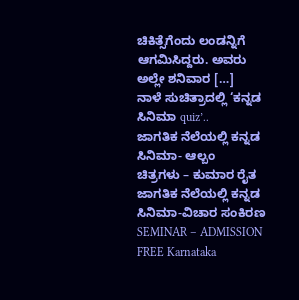ಚಿಕಿತ್ಸೆಗೆಂದು ಲಂಡನ್ನಿಗೆ ಆಗಮಿಸಿದ್ದರು. ಅವರು ಅಲ್ಲೇ ಶನಿವಾರ […]
ನಾಳೆ ಸುಚಿತ್ರಾದಲ್ಲಿ ‘ಕನ್ನಡ ಸಿನಿಮಾ quiz’..
ಜಾಗತಿಕ ನೆಲೆಯಲ್ಲಿ ಕನ್ನಡ ಸಿನಿಮಾ- ಆಲ್ಬಂ
ಚಿತ್ರಗಳು – ಕುಮಾರ ರೈತ
ಜಾಗತಿಕ ನೆಲೆಯಲ್ಲಿ ಕನ್ನಡ ಸಿನಿಮಾ-ವಿಚಾರ ಸಂಕಿರಣ
SEMINAR – ADMISSION FREE Karnataka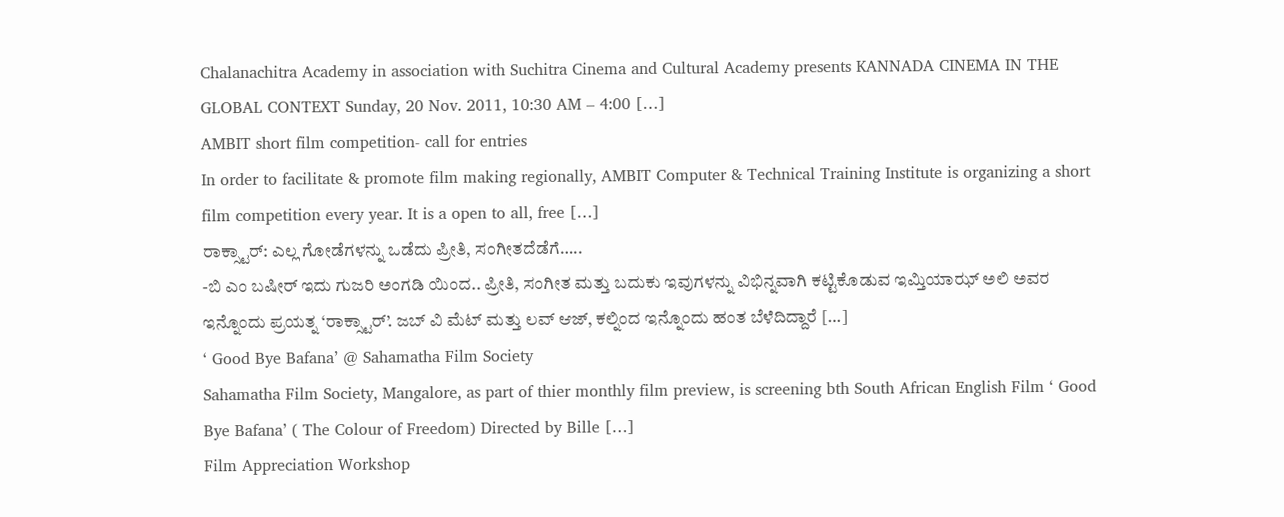Chalanachitra Academy in association with Suchitra Cinema and Cultural Academy presents KANNADA CINEMA IN THE GLOBAL CONTEXT Sunday, 20 Nov. 2011, 10:30 AM – 4:00 […]
AMBIT short film competition- call for entries
In order to facilitate & promote film making regionally, AMBIT Computer & Technical Training Institute is organizing a short film competition every year. It is a open to all, free […]
ರಾಕ್ಸ್ಟಾರ್: ಎಲ್ಲ ಗೋಡೆಗಳನ್ನು ಒಡೆದು ಪ್ರೀತಿ, ಸಂಗೀತದೆಡೆಗೆ…..
-ಬಿ ಎಂ ಬಷೀರ್ ಇದು ಗುಜರಿ ಅಂಗಡಿ ಯಿಂದ.. ಪ್ರೀತಿ, ಸಂಗೀತ ಮತ್ತು ಬದುಕು ಇವುಗಳನ್ನು ವಿಭಿನ್ನವಾಗಿ ಕಟ್ಟಿಕೊಡುವ ಇಮ್ತಿಯಾಝ್ ಅಲಿ ಅವರ ಇನ್ನೊಂದು ಪ್ರಯತ್ನ ‘ರಾಕ್ಸ್ಟಾರ್’. ಜಬ್ ವಿ ಮೆಟ್ ಮತ್ತು ಲವ್ ಆಜ್, ಕಲ್ನಿಂದ ಇನ್ನೊಂದು ಹಂತ ಬೆಳೆದಿದ್ದಾರೆ […]
‘ Good Bye Bafana’ @ Sahamatha Film Society
Sahamatha Film Society, Mangalore, as part of thier monthly film preview, is screening bth South African English Film ‘ Good Bye Bafana’ ( The Colour of Freedom) Directed by Bille […]
Film Appreciation Workshop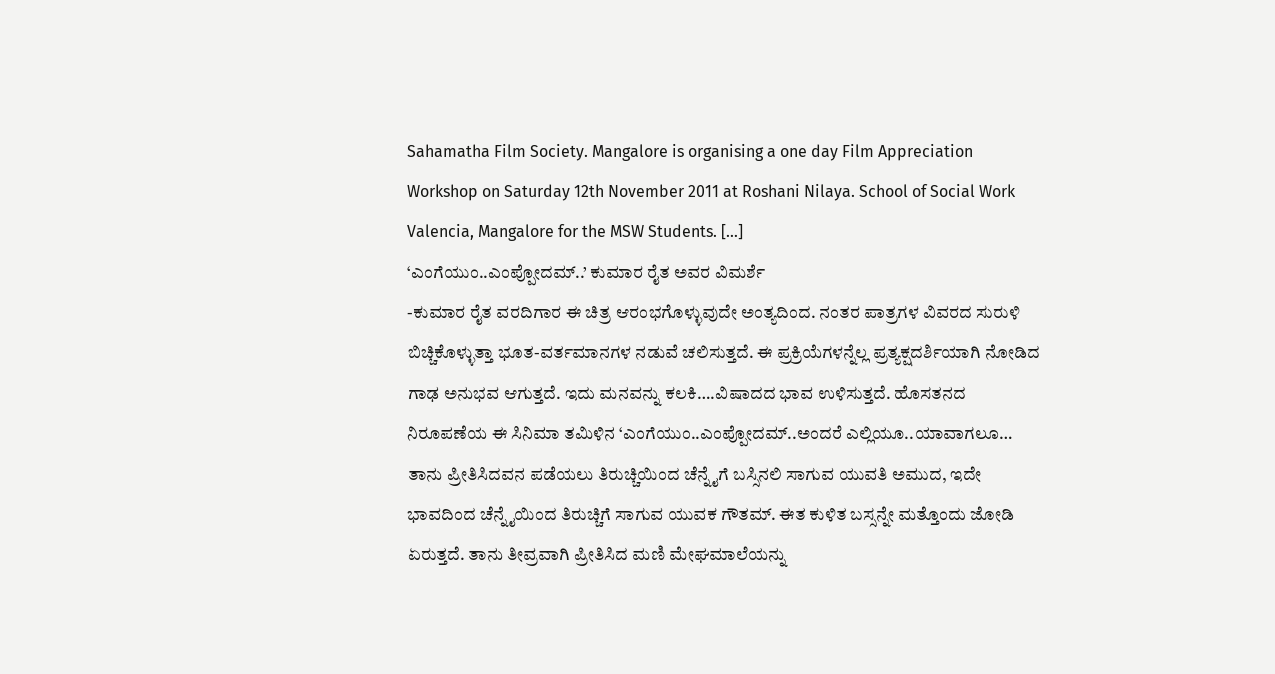Sahamatha Film Society. Mangalore is organising a one day Film Appreciation Workshop on Saturday 12th November 2011 at Roshani Nilaya. School of Social Work Valencia, Mangalore for the MSW Students. […]
‘ಎಂಗೆಯುಂ..ಎಂಪ್ಪೋದಮ್..’ ಕುಮಾರ ರೈತ ಅವರ ವಿಮರ್ಶೆ
-ಕುಮಾರ ರೈತ ವರದಿಗಾರ ಈ ಚಿತ್ರ ಆರಂಭಗೊಳ್ಳುವುದೇ ಅಂತ್ಯದಿಂದ. ನಂತರ ಪಾತ್ರಗಳ ವಿವರದ ಸುರುಳಿ ಬಿಚ್ಚಿಕೊಳ್ಳುತ್ತಾ ಭೂತ-ವರ್ತಮಾನಗಳ ನಡುವೆ ಚಲಿಸುತ್ತದೆ. ಈ ಪ್ರಕ್ರಿಯೆಗಳನ್ನೆಲ್ಲ ಪ್ರತ್ಯಕ್ಷದರ್ಶಿಯಾಗಿ ನೋಡಿದ ಗಾಢ ಅನುಭವ ಆಗುತ್ತದೆ. ಇದು ಮನವನ್ನು ಕಲಕಿ….ವಿಷಾದದ ಭಾವ ಉಳಿಸುತ್ತದೆ. ಹೊಸತನದ ನಿರೂಪಣೆಯ ಈ ಸಿನಿಮಾ ತಮಿಳಿನ ‘ಎಂಗೆಯುಂ..ಎಂಪ್ಪೋದಮ್..ಅಂದರೆ ಎಲ್ಲಿಯೂ..ಯಾವಾಗಲೂ… ತಾನು ಪ್ರೀತಿಸಿದವನ ಪಡೆಯಲು ತಿರುಚ್ಚಿಯಿಂದ ಚೆನ್ನೈಗೆ ಬಸ್ಸಿನಲಿ ಸಾಗುವ ಯುವತಿ ಅಮುದ, ಇದೇ ಭಾವದಿಂದ ಚೆನ್ನೈಯಿಂದ ತಿರುಚ್ಚಿಗೆ ಸಾಗುವ ಯುವಕ ಗೌತಮ್. ಈತ ಕುಳಿತ ಬಸ್ಸನ್ನೇ ಮತ್ತೊಂದು ಜೋಡಿ ಏರುತ್ತದೆ. ತಾನು ತೀವ್ರವಾಗಿ ಪ್ರೀತಿಸಿದ ಮಣಿ ಮೇಘಮಾಲೆಯನ್ನು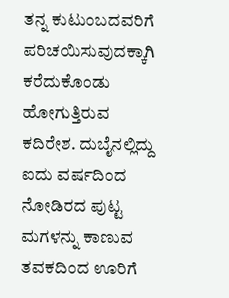ತನ್ನ ಕುಟುಂಬದವರಿಗೆ ಪರಿಚಯಿಸುವುದಕ್ಕಾಗಿ ಕರೆದುಕೊಂಡು ಹೋಗುತ್ತಿರುವ ಕದಿರೇಶ. ದುಬೈನಲ್ಲಿದ್ದು ಐದು ವರ್ಷದಿಂದ ನೋಡಿರದ ಪುಟ್ಟ ಮಗಳನ್ನು ಕಾಣುವ ತವಕದಿಂದ ಊರಿಗೆ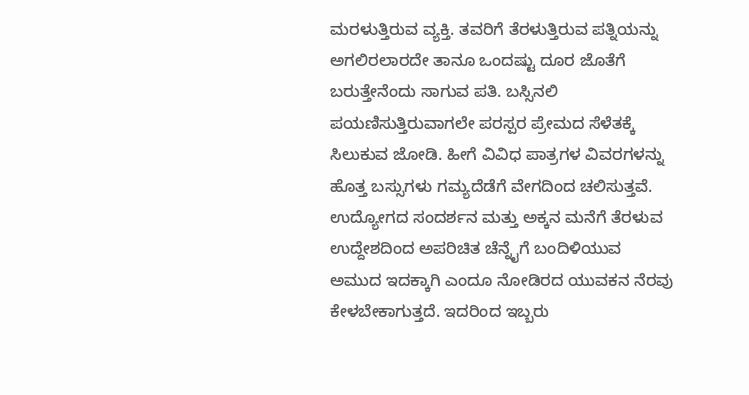ಮರಳುತ್ತಿರುವ ವ್ಯಕ್ತಿ. ತವರಿಗೆ ತೆರಳುತ್ತಿರುವ ಪತ್ನಿಯನ್ನು ಅಗಲಿರಲಾರದೇ ತಾನೂ ಒಂದಷ್ಟು ದೂರ ಜೊತೆಗೆ ಬರುತ್ತೇನೆಂದು ಸಾಗುವ ಪತಿ. ಬಸ್ಸಿನಲಿ ಪಯಣಿಸುತ್ತಿರುವಾಗಲೇ ಪರಸ್ಪರ ಪ್ರೇಮದ ಸೆಳೆತಕ್ಕೆ ಸಿಲುಕುವ ಜೋಡಿ. ಹೀಗೆ ವಿವಿಧ ಪಾತ್ರಗಳ ವಿವರಗಳನ್ನು ಹೊತ್ತ ಬಸ್ಸುಗಳು ಗಮ್ಯದೆಡೆಗೆ ವೇಗದಿಂದ ಚಲಿಸುತ್ತವೆ. ಉದ್ಯೋಗದ ಸಂದರ್ಶನ ಮತ್ತು ಅಕ್ಕನ ಮನೆಗೆ ತೆರಳುವ ಉದ್ದೇಶದಿಂದ ಅಪರಿಚಿತ ಚೆನ್ನೈಗೆ ಬಂದಿಳಿಯುವ ಅಮುದ ಇದಕ್ಕಾಗಿ ಎಂದೂ ನೋಡಿರದ ಯುವಕನ ನೆರವು ಕೇಳಬೇಕಾಗುತ್ತದೆ. ಇದರಿಂದ ಇಬ್ಬರು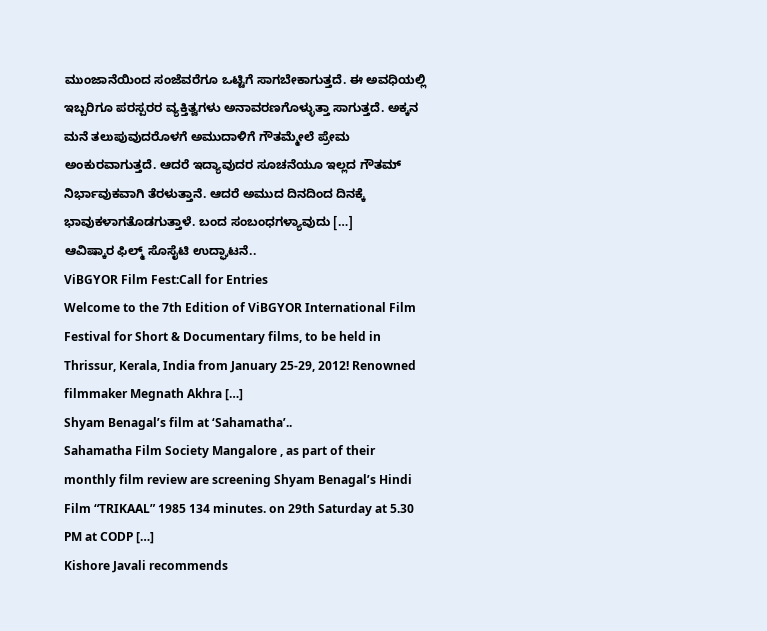ಮುಂಜಾನೆಯಿಂದ ಸಂಜೆವರೆಗೂ ಒಟ್ಟಿಗೆ ಸಾಗಬೇಕಾಗುತ್ತದೆ. ಈ ಅವಧಿಯಲ್ಲಿ ಇಬ್ಬರಿಗೂ ಪರಸ್ಪರರ ವ್ಯಕ್ತಿತ್ವಗಳು ಅನಾವರಣಗೊಳ್ಳುತ್ತಾ ಸಾಗುತ್ತದೆ. ಅಕ್ಕನ ಮನೆ ತಲುಪುವುದರೊಳಗೆ ಅಮುದಾಳಿಗೆ ಗೌತಮ್ಮೇಲೆ ಪ್ರೇಮ ಅಂಕುರವಾಗುತ್ತದೆ. ಆದರೆ ಇದ್ಯಾವುದರ ಸೂಚನೆಯೂ ಇಲ್ಲದ ಗೌತಮ್ ನಿರ್ಭಾವುಕವಾಗಿ ತೆರಳುತ್ತಾನೆ. ಆದರೆ ಅಮುದ ದಿನದಿಂದ ದಿನಕ್ಕೆ ಭಾವುಕಳಾಗತೊಡಗುತ್ತಾಳೆ. ಬಂದ ಸಂಬಂಧಗಳ್ಯಾವುದು […]
ಆವಿಷ್ಕಾರ ಫಿಲ್ಮ್ ಸೊಸೈಟಿ ಉದ್ಘಾಟನೆ..
ViBGYOR Film Fest:Call for Entries
Welcome to the 7th Edition of ViBGYOR International Film Festival for Short & Documentary films, to be held in Thrissur, Kerala, India from January 25-29, 2012! Renowned filmmaker Megnath Akhra […]
Shyam Benagal’s film at ‘Sahamatha’..
Sahamatha Film Society Mangalore , as part of their monthly film review are screening Shyam Benagal’s Hindi Film “TRIKAAL” 1985 134 minutes. on 29th Saturday at 5.30 PM at CODP […]
Kishore Javali recommends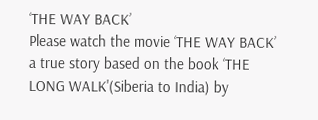‘THE WAY BACK’
Please watch the movie ‘THE WAY BACK’ a true story based on the book ‘THE LONG WALK'(Siberia to India) by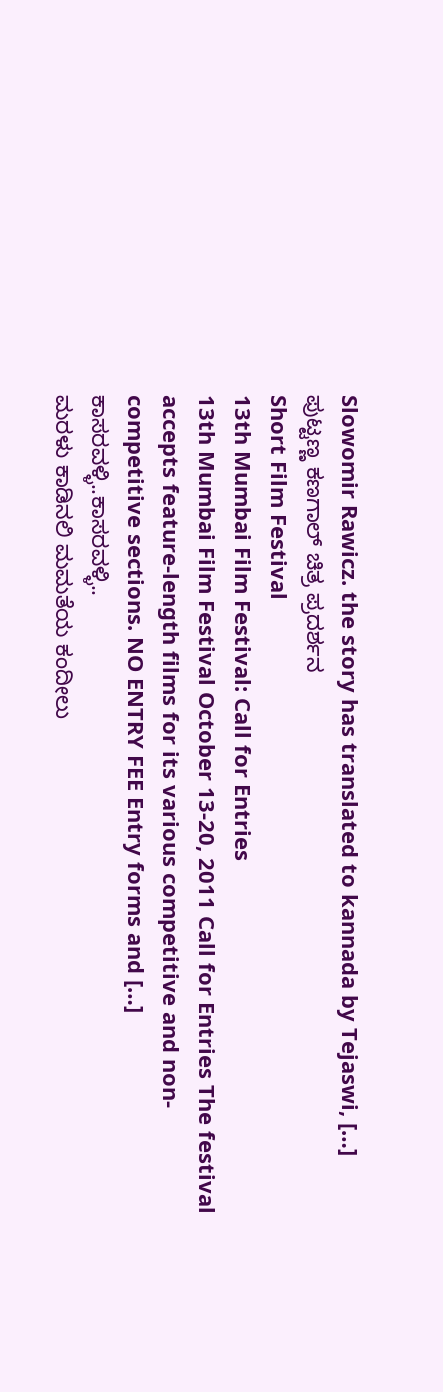Slowomir Rawicz. the story has translated to kannada by Tejaswi, […]
ಪುಟ್ಟಣ್ಣ ಕಣಗಾಲ್ ಚಿತ್ರ ಪ್ರದರ್ಶನ
Short Film Festival
13th Mumbai Film Festival: Call for Entries
13th Mumbai Film Festival October 13-20, 2011 Call for Entries The festival accepts feature-length films for its various competitive and non- competitive sections. NO ENTRY FEE Entry forms and […]
ಕಾಸರವಳ್ಳಿ..ಕಾಸರವಳ್ಳಿ..
ಮರಳು ಕಾಡಿನಲಿ ಮಮತೆಯ ಕಂದೀಲು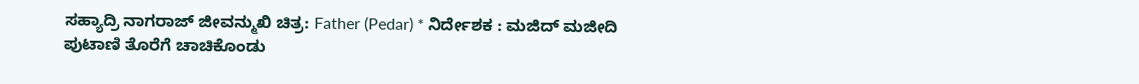ಸಹ್ಯಾದ್ರಿ ನಾಗರಾಜ್ ಜೀವನ್ಮುಖಿ ಚಿತ್ರ: Father (Pedar) * ನಿರ್ದೇಶಕ : ಮಜಿದ್ ಮಜೀದಿ ಪುಟಾಣಿ ತೊರೆಗೆ ಚಾಚಿಕೊಂಡು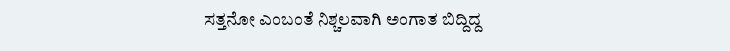ಸತ್ತನೋ ಎಂಬಂತೆ ನಿಶ್ಚಲವಾಗಿ ಅಂಗಾತ ಬಿದ್ದಿದ್ದ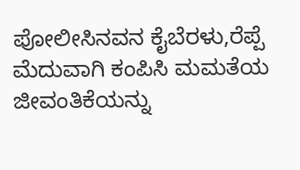ಪೋಲೀಸಿನವನ ಕೈಬೆರಳು,ರೆಪ್ಪೆ ಮೆದುವಾಗಿ ಕಂಪಿಸಿ ಮಮತೆಯ ಜೀವಂತಿಕೆಯನ್ನು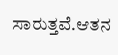ಸಾರುತ್ತವೆ.ಆತನ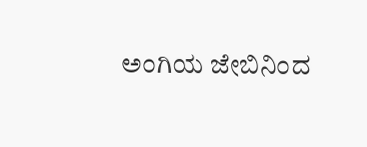ಅಂಗಿಯ ಜೇಬಿನಿಂದ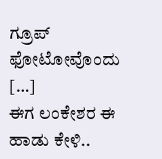ಗ್ರೂಪ್ ಫೋಟೋವೊಂದು […]
ಈಗ ಲಂಕೇಶರ ಈ ಹಾಡು ಕೇಳಿ..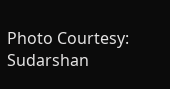Photo Courtesy: Sudarshan